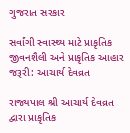ગુજરાત સરકાર

સર્વાંગી સ્વાસ્થ્ય માટે પ્રાકૃતિક જીવનશૈલી અને પ્રાકૃતિક આહાર જરૂરી: આચાર્ય દેવવ્રત

રાજ્યપાલ શ્રી આચાર્ય દેવવ્રત દ્વારા પ્રાકૃતિક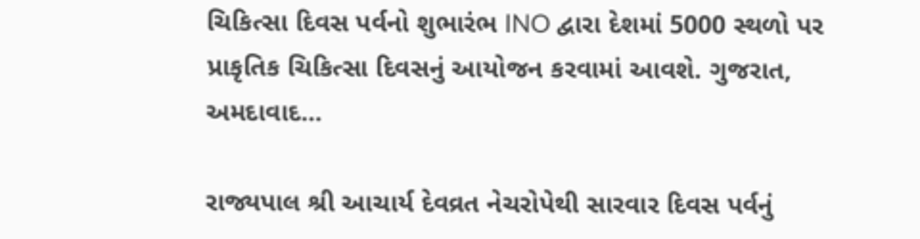ચિકિત્સા દિવસ પર્વનો શુભારંભ INO દ્વારા દેશમાં 5000 સ્થળો પર પ્રાકૃતિક ચિકિત્સા દિવસનું આયોજન કરવામાં આવશે. ગુજરાત, અમદાવાદ...

રાજ્યપાલ શ્રી આચાર્ય દેવવ્રત નેચરોપેથી સારવાર દિવસ પર્વનું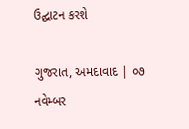ઉદ્ઘાટન કરશે

ગુજરાત, અમદાવાદ | ૦૭ નવેમ્બર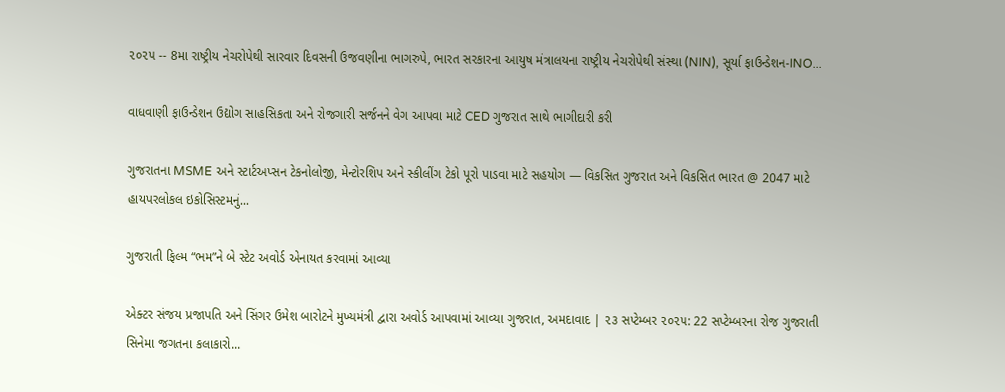૨૦૨૫ -- 8મા રાષ્ટ્રીય નેચરોપેથી સારવાર દિવસની ઉજવણીના ભાગરુપે, ભારત સરકારના આયુષ મંત્રાલયના રાષ્ટ્રીય નેચરોપેથી સંસ્થા (NIN), સૂર્યા ફાઉન્ડેશન-INO...

વાધવાણી ફાઉન્ડેશન ઉદ્યોગ સાહસિકતા અને રોજગારી સર્જનને વેગ આપવા માટે CED ગુજરાત સાથે ભાગીદારી કરી

ગુજરાતના MSME અને સ્ટાર્ટઅપ્સન ટેકનોલોજી, મેન્ટોરશિપ અને સ્કીલીંગ ટેકો પૂરો પાડવા માટે સહયોગ — વિકસિત ગુજરાત અને વિકસિત ભારત @ 2047 માટે હાયપરલોકલ ઇકોસિસ્ટમનું...

ગુજરાતી ફિલ્મ “ભમ”ને બે સ્ટેટ અવોર્ડ એનાયત કરવામાં આવ્યા

એક્ટર સંજય પ્રજાપતિ અને સિંગર ઉમેશ બારોટને મુખ્યમંત્રી દ્વારા અવોર્ડ આપવામાં આવ્યા ગુજરાત, અમદાવાદ | ૨૩ સપ્ટેમ્બર ૨૦૨૫: 22 સપ્ટેમ્બરના રોજ ગુજરાતી સિનેમા જગતના કલાકારો...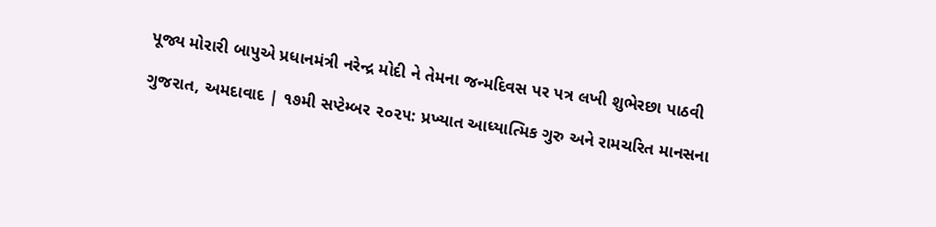પૂજ્ય મોરારી બાપુએ પ્રધાનમંત્રી નરેન્દ્ર મોદી ને તેમના જન્મદિવસ પર પત્ર લખી શુભેરછા પાઠવી

ગુજરાત, અમદાવાદ | ૧૭મી સપ્ટેમ્બર ૨૦૨૫: પ્રખ્યાત આધ્યાત્મિક ગુરુ અને રામચરિત માનસના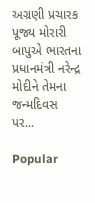અગ્રણી પ્રચારક પૂજ્ય મોરારી બાપુએ ભારતના પ્રધાનમંત્રી નરેન્દ્ર મોદીને તેમના જન્મદિવસ પર...

Popular